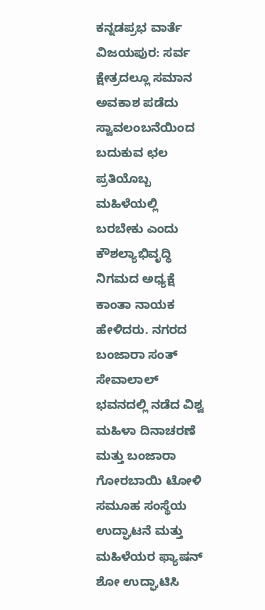ಕನ್ನಡಪ್ರಭ ವಾರ್ತೆ ವಿಜಯಪುರ: ಸರ್ವ ಕ್ಷೇತ್ರದಲ್ಲೂ ಸಮಾನ ಅವಕಾಶ ಪಡೆದು ಸ್ವಾವಲಂಬನೆಯಿಂದ ಬದುಕುವ ಛಲ ಪ್ರತಿಯೊಬ್ಬ ಮಹಿಳೆಯಲ್ಲಿ ಬರಬೇಕು ಎಂದು ಕೌಶಲ್ಯಾಭಿವೃದ್ಧಿ ನಿಗಮದ ಅಧ್ಯಕ್ಷೆ ಕಾಂತಾ ನಾಯಕ ಹೇಳಿದರು. ನಗರದ ಬಂಜಾರಾ ಸಂತ್ ಸೇವಾಲಾಲ್ ಭವನದಲ್ಲಿ ನಡೆದ ವಿಶ್ವ ಮಹಿಳಾ ದಿನಾಚರಣೆ ಮತ್ತು ಬಂಜಾರಾ ಗೋರಬಾಯಿ ಟೋಳಿ ಸಮೂಹ ಸಂಸ್ಥೆಯ ಉದ್ಘಾಟನೆ ಮತ್ತು ಮಹಿಳೆಯರ ಫ್ಯಾಷನ್ ಶೋ ಉದ್ಘಾಟಿಸಿ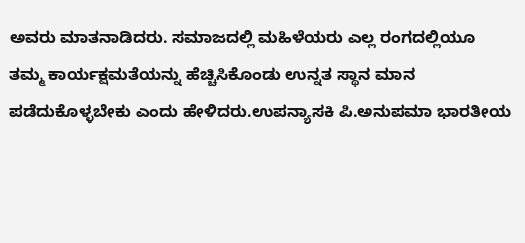ಅವರು ಮಾತನಾಡಿದರು. ಸಮಾಜದಲ್ಲಿ ಮಹಿಳೆಯರು ಎಲ್ಲ ರಂಗದಲ್ಲಿಯೂ ತಮ್ಮ ಕಾರ್ಯಕ್ಷಮತೆಯನ್ನು ಹೆಚ್ಚಿಸಿಕೊಂಡು ಉನ್ನತ ಸ್ಥಾನ ಮಾನ ಪಡೆದುಕೊಳ್ಳಬೇಕು ಎಂದು ಹೇಳಿದರು.ಉಪನ್ಯಾಸಕಿ ಪಿ.ಅನುಪಮಾ ಭಾರತೀಯ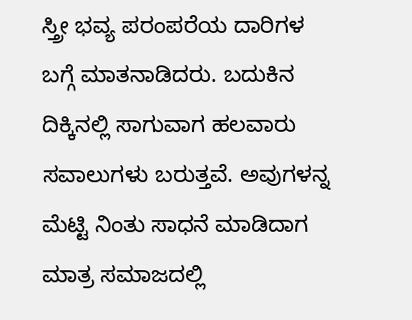ಸ್ತ್ರೀ ಭವ್ಯ ಪರಂಪರೆಯ ದಾರಿಗಳ ಬಗ್ಗೆ ಮಾತನಾಡಿದರು. ಬದುಕಿನ ದಿಕ್ಕಿನಲ್ಲಿ ಸಾಗುವಾಗ ಹಲವಾರು ಸವಾಲುಗಳು ಬರುತ್ತವೆ. ಅವುಗಳನ್ನ ಮೆಟ್ಟಿ ನಿಂತು ಸಾಧನೆ ಮಾಡಿದಾಗ ಮಾತ್ರ ಸಮಾಜದಲ್ಲಿ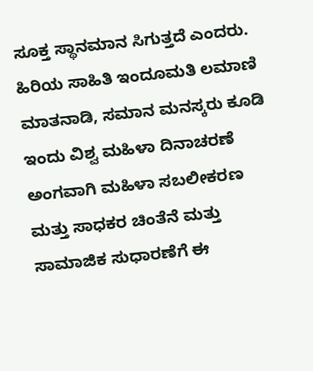ಸೂಕ್ತ ಸ್ಥಾನಮಾನ ಸಿಗುತ್ತದೆ ಎಂದರು.
ಹಿರಿಯ ಸಾಹಿತಿ ಇಂದೂಮತಿ ಲಮಾಣಿ ಮಾತನಾಡಿ, ಸಮಾನ ಮನಸ್ಕರು ಕೂಡಿ ಇಂದು ವಿಶ್ವ ಮಹಿಳಾ ದಿನಾಚರಣೆ ಅಂಗವಾಗಿ ಮಹಿಳಾ ಸಬಲೀಕರಣ ಮತ್ತು ಸಾಧಕರ ಚಿಂತೆನೆ ಮತ್ತು ಸಾಮಾಜಿಕ ಸುಧಾರಣೆಗೆ ಈ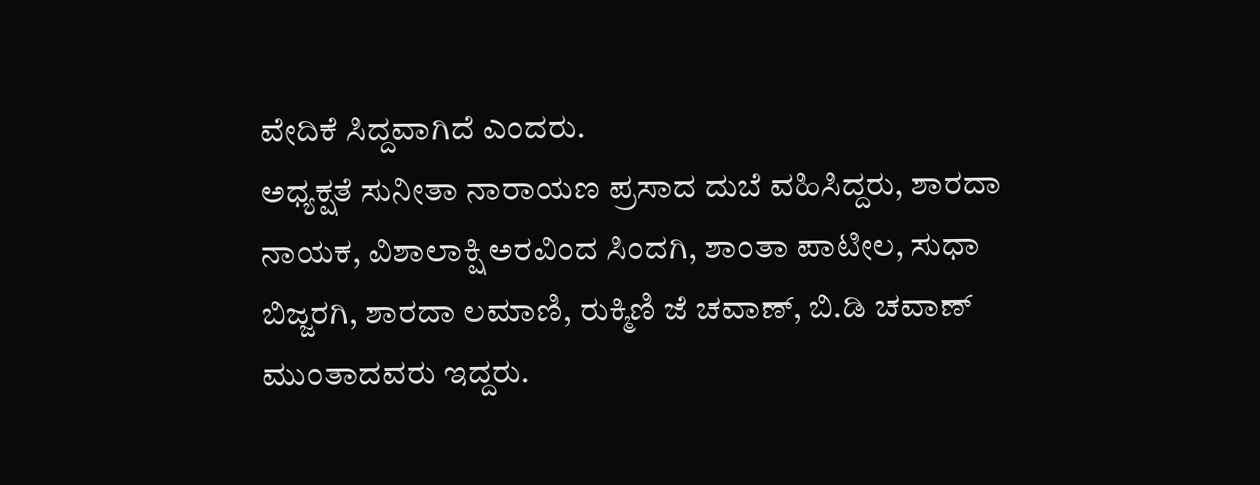ವೇದಿಕೆ ಸಿದ್ದವಾಗಿದೆ ಎಂದರು.
ಅಧ್ಯಕ್ಷತೆ ಸುನೀತಾ ನಾರಾಯಣ ಪ್ರಸಾದ ದುಬೆ ವಹಿಸಿದ್ದರು, ಶಾರದಾ ನಾಯಕ, ವಿಶಾಲಾಕ್ಷಿ ಅರವಿಂದ ಸಿಂದಗಿ, ಶಾಂತಾ ಪಾಟೀಲ, ಸುಧಾ ಬಿಜ್ಜರಗಿ, ಶಾರದಾ ಲಮಾಣಿ, ರುಕ್ಮಿಣಿ ಜೆ ಚವಾಣ್, ಬಿ.ಡಿ ಚವಾಣ್ ಮುಂತಾದವರು ಇದ್ದರು.